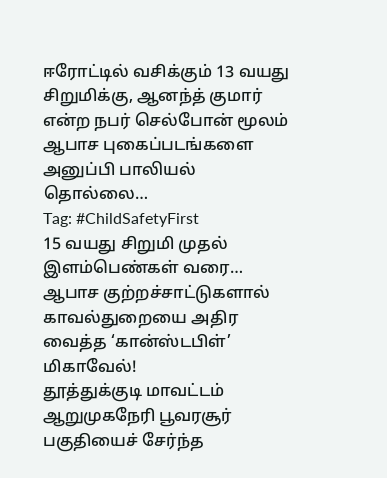ஈரோட்டில் வசிக்கும் 13 வயது சிறுமிக்கு, ஆனந்த் குமார் என்ற நபர் செல்போன் மூலம் ஆபாச புகைப்படங்களை அனுப்பி பாலியல் தொல்லை…
Tag: #ChildSafetyFirst
15 வயது சிறுமி முதல் இளம்பெண்கள் வரை… ஆபாச குற்றச்சாட்டுகளால் காவல்துறையை அதிர வைத்த ‘கான்ஸ்டபிள்’ மிகாவேல்!
தூத்துக்குடி மாவட்டம் ஆறுமுகநேரி பூவரசூர் பகுதியைச் சேர்ந்த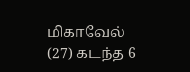மிகாவேல் (27) கடந்த 6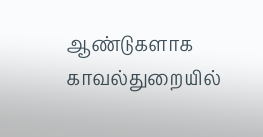ஆண்டுகளாக காவல்துறையில்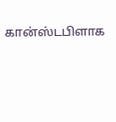கான்ஸ்டபிளாக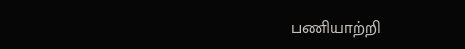பணியாற்றி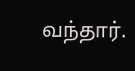வந்தார்.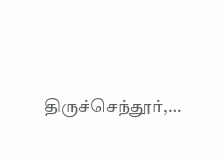திருச்செந்தூர்,…